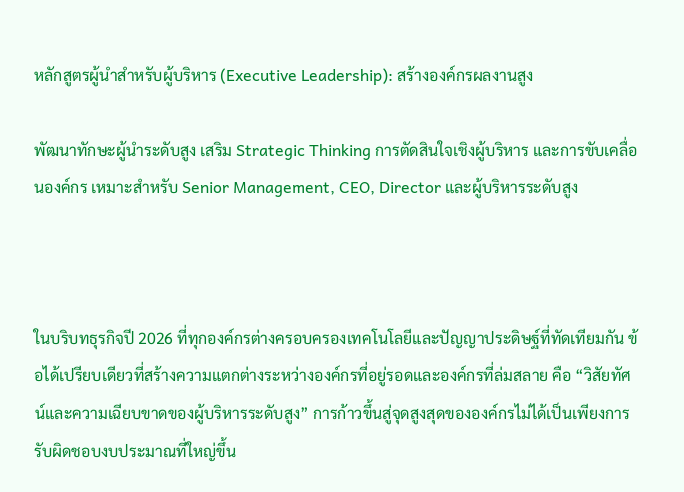หลักสูตรผู้นำสำหรับผู้บริหาร (Executive Leadership): สร้างองค์กรผลงานสูง

พัฒนาทักษะผู้นำระดับสูง เสริม Strategic Thinking การตัดสินใจเชิงผู้บริหาร และการขับเคลื่อนองค์กร เหมาะสำหรับ Senior Management, CEO, Director และผู้บริหารระดับสูง



ในบริบทธุรกิจปี 2026 ที่ทุกองค์กรต่างครอบครองเทคโนโลยีและปัญญาประดิษฐ์ที่ทัดเทียมกัน ข้อได้เปรียบเดียวที่สร้างความแตกต่างระหว่างองค์กรที่อยู่รอดและองค์กรที่ล่มสลาย คือ “วิสัยทัศน์และความเฉียบขาดของผู้บริหารระดับสูง” การก้าวขึ้นสู่จุดสูงสุดขององค์กรไม่ได้เป็นเพียงการรับผิดชอบงบประมาณที่ใหญ่ขึ้น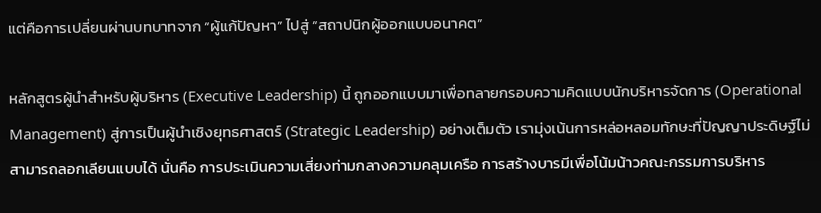แต่คือการเปลี่ยนผ่านบทบาทจาก “ผู้แก้ปัญหา” ไปสู่ “สถาปนิกผู้ออกแบบอนาคต”

หลักสูตรผู้นำสำหรับผู้บริหาร (Executive Leadership) นี้ ถูกออกแบบมาเพื่อทลายกรอบความคิดแบบนักบริหารจัดการ (Operational Management) สู่การเป็นผู้นำเชิงยุทธศาสตร์ (Strategic Leadership) อย่างเต็มตัว เรามุ่งเน้นการหล่อหลอมทักษะที่ปัญญาประดิษฐ์ไม่สามารถลอกเลียนแบบได้ นั่นคือ การประเมินความเสี่ยงท่ามกลางความคลุมเครือ การสร้างบารมีเพื่อโน้มน้าวคณะกรรมการบริหาร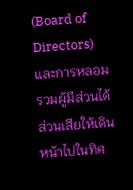(Board of Directors) และการหลอมรวมผู้มีส่วนได้ส่วนเสียให้เดินหน้าไปในทิศ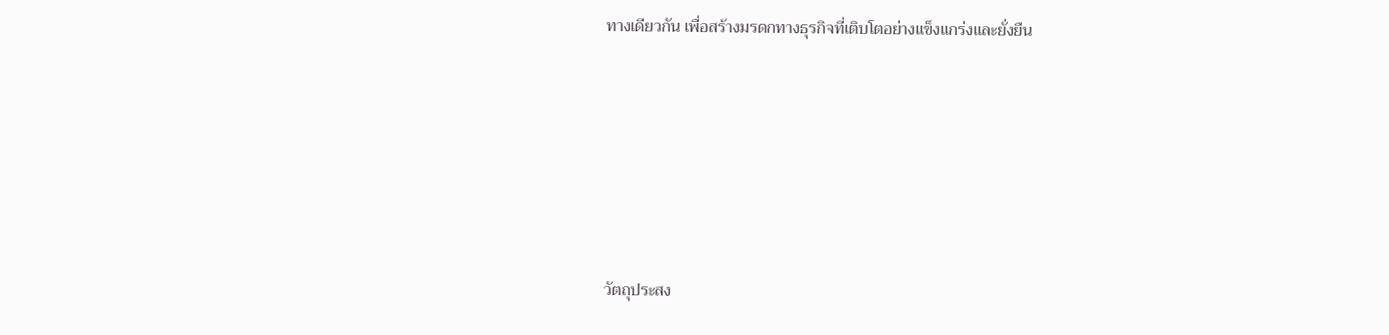ทางเดียวกัน เพื่อสร้างมรดกทางธุรกิจที่เติบโตอย่างแข็งแกร่งและยั่งยืน






วัตถุประสง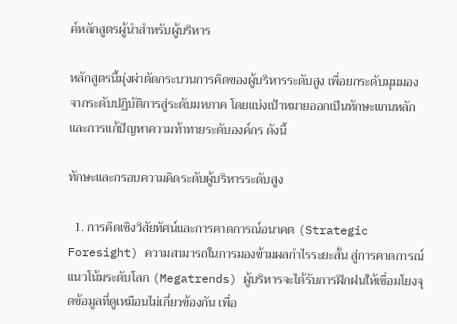ค์หลักสูตรผู้นำสำหรับผู้บริหาร

หลักสูตรนี้มุ่งผ่าตัดกระบวนการคิดของผู้บริหารระดับสูง เพื่อยกระดับมุมมองจากระดับปฏิบัติการสู่ระดับมหภาค โดยแบ่งเป้าหมายออกเป็นทักษะแกนหลักและการแก้ปัญหาความท้าทายระดับองค์กร ดังนี้

ทักษะและกรอบความคิดระดับผู้บริหารระดับสูง

  1. การคิดเชิงวิสัยทัศน์และการคาดการณ์อนาคต (Strategic Foresight) ความสามารถในการมองข้ามผลกำไรระยะสั้น สู่การคาดการณ์แนวโน้มระดับโลก (Megatrends) ผู้บริหารจะได้รับการฝึกฝนให้เชื่อมโยงจุดข้อมูลที่ดูเหมือนไม่เกี่ยวข้องกัน เพื่อ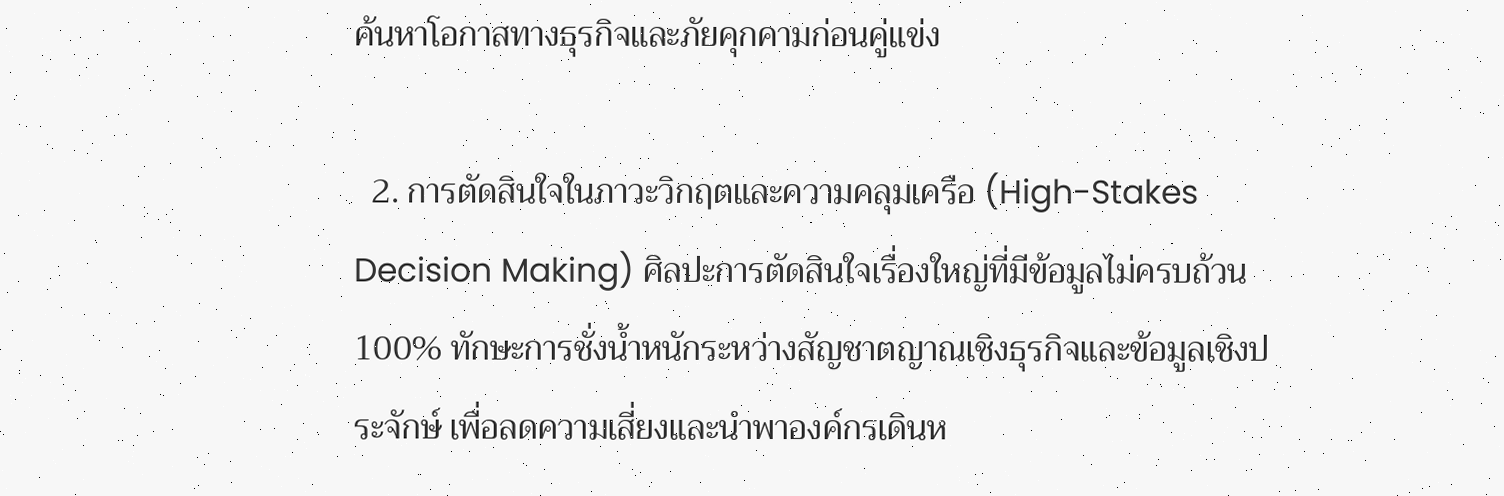ค้นหาโอกาสทางธุรกิจและภัยคุกคามก่อนคู่แข่ง

  2. การตัดสินใจในภาวะวิกฤตและความคลุมเครือ (High-Stakes Decision Making) ศิลปะการตัดสินใจเรื่องใหญ่ที่มีข้อมูลไม่ครบถ้วน 100% ทักษะการชั่งน้ำหนักระหว่างสัญชาตญาณเชิงธุรกิจและข้อมูลเชิงประจักษ์ เพื่อลดความเสี่ยงและนำพาองค์กรเดินห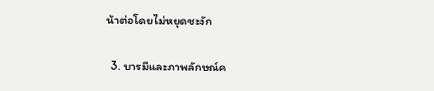น้าต่อโดยไม่หยุดชะงัก

  3. บารมีและภาพลักษณ์ค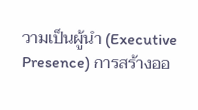วามเป็นผู้นำ (Executive Presence) การสร้างออ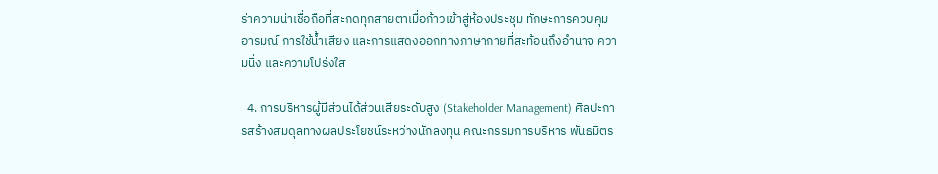ร่าความน่าเชื่อถือที่สะกดทุกสายตาเมื่อก้าวเข้าสู่ห้องประชุม ทักษะการควบคุมอารมณ์ การใช้น้ำเสียง และการแสดงออกทางภาษากายที่สะท้อนถึงอำนาจ ความนิ่ง และความโปร่งใส

  4. การบริหารผู้มีส่วนได้ส่วนเสียระดับสูง (Stakeholder Management) ศิลปะการสร้างสมดุลทางผลประโยชน์ระหว่างนักลงทุน คณะกรรมการบริหาร พันธมิตร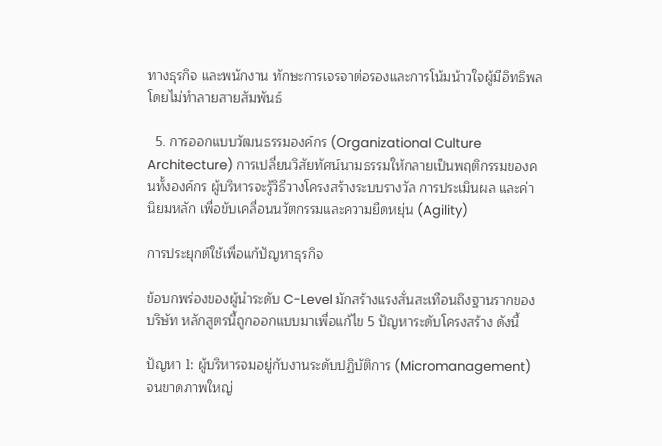ทางธุรกิจ และพนักงาน ทักษะการเจรจาต่อรองและการโน้มน้าวใจผู้มีอิทธิพลโดยไม่ทำลายสายสัมพันธ์

  5. การออกแบบวัฒนธรรมองค์กร (Organizational Culture Architecture) การเปลี่ยนวิสัยทัศน์นามธรรมให้กลายเป็นพฤติกรรมของคนทั้งองค์กร ผู้บริหารจะรู้วิธีวางโครงสร้างระบบรางวัล การประเมินผล และค่านิยมหลัก เพื่อขับเคลื่อนนวัตกรรมและความยืดหยุ่น (Agility)

การประยุกต์ใช้เพื่อแก้ปัญหาธุรกิจ

ข้อบกพร่องของผู้นำระดับ C-Level มักสร้างแรงสั่นสะเทือนถึงฐานรากของบริษัท หลักสูตรนี้ถูกออกแบบมาเพื่อแก้ไข 5 ปัญหาระดับโครงสร้าง ดังนี้

ปัญหา 1: ผู้บริหารจมอยู่กับงานระดับปฏิบัติการ (Micromanagement) จนขาดภาพใหญ่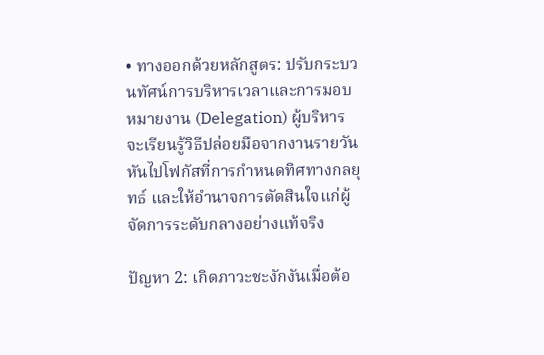• ทางออกด้วยหลักสูตร: ปรับกระบวนทัศน์การบริหารเวลาและการมอบหมายงาน (Delegation) ผู้บริหารจะเรียนรู้วิธีปล่อยมือจากงานรายวัน หันไปโฟกัสที่การกำหนดทิศทางกลยุทธ์ และให้อำนาจการตัดสินใจแก่ผู้จัดการระดับกลางอย่างแท้จริง

ปัญหา 2: เกิดภาวะชะงักงันเมื่อต้อ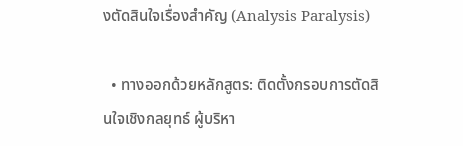งตัดสินใจเรื่องสำคัญ (Analysis Paralysis)

  • ทางออกด้วยหลักสูตร: ติดตั้งกรอบการตัดสินใจเชิงกลยุทธ์ ผู้บริหา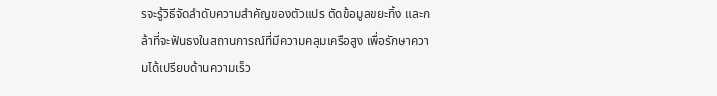รจะรู้วิธีจัดลำดับความสำคัญของตัวแปร ตัดข้อมูลขยะทิ้ง และกล้าที่จะฟันธงในสถานการณ์ที่มีความคลุมเครือสูง เพื่อรักษาความได้เปรียบด้านความเร็ว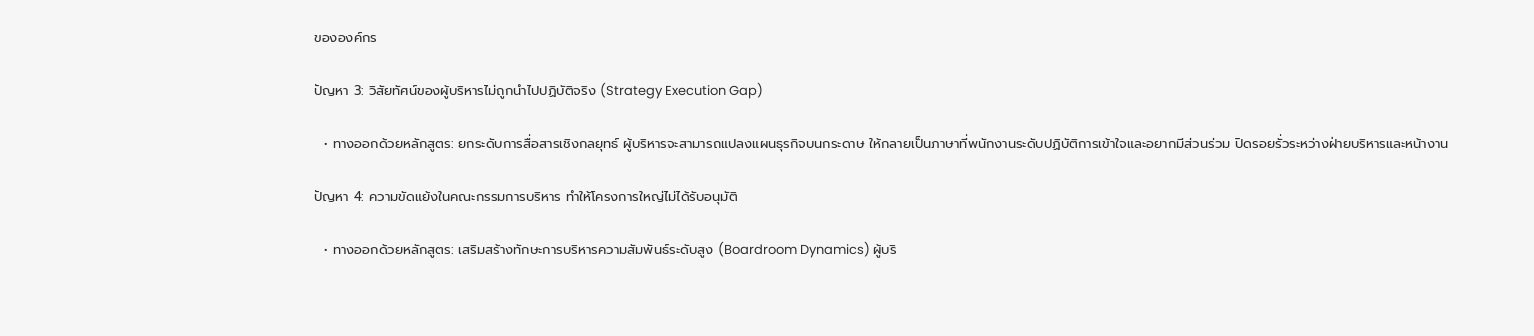ขององค์กร

ปัญหา 3: วิสัยทัศน์ของผู้บริหารไม่ถูกนำไปปฏิบัติจริง (Strategy Execution Gap)

  • ทางออกด้วยหลักสูตร: ยกระดับการสื่อสารเชิงกลยุทธ์ ผู้บริหารจะสามารถแปลงแผนธุรกิจบนกระดาษ ให้กลายเป็นภาษาที่พนักงานระดับปฏิบัติการเข้าใจและอยากมีส่วนร่วม ปิดรอยรั่วระหว่างฝ่ายบริหารและหน้างาน

ปัญหา 4: ความขัดแย้งในคณะกรรมการบริหาร ทำให้โครงการใหญ่ไม่ได้รับอนุมัติ

  • ทางออกด้วยหลักสูตร: เสริมสร้างทักษะการบริหารความสัมพันธ์ระดับสูง (Boardroom Dynamics) ผู้บริ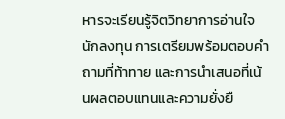หารจะเรียนรู้จิตวิทยาการอ่านใจนักลงทุน การเตรียมพร้อมตอบคำถามที่ท้าทาย และการนำเสนอที่เน้นผลตอบแทนและความยั่งยื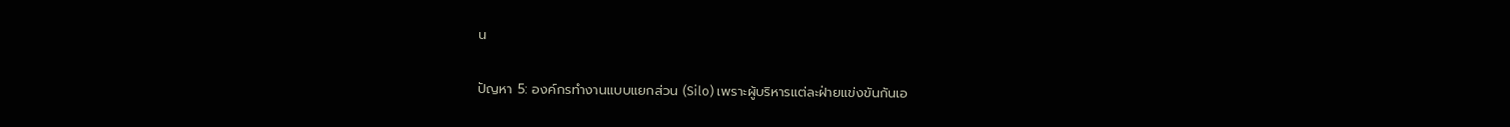น

ปัญหา 5: องค์กรทำงานแบบแยกส่วน (Silo) เพราะผู้บริหารแต่ละฝ่ายแข่งขันกันเอ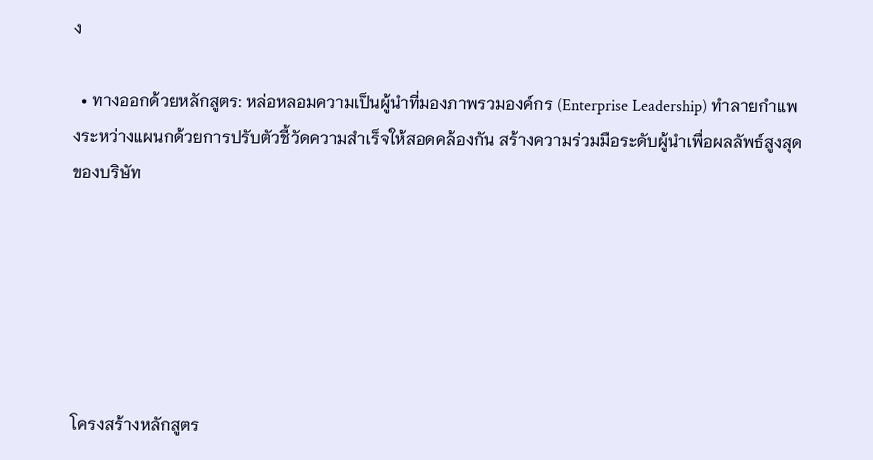ง

  • ทางออกด้วยหลักสูตร: หล่อหลอมความเป็นผู้นำที่มองภาพรวมองค์กร (Enterprise Leadership) ทำลายกำแพงระหว่างแผนกด้วยการปรับตัวชี้วัดความสำเร็จให้สอดคล้องกัน สร้างความร่วมมือระดับผู้นำเพื่อผลลัพธ์สูงสุดของบริษัท






โครงสร้างหลักสูตร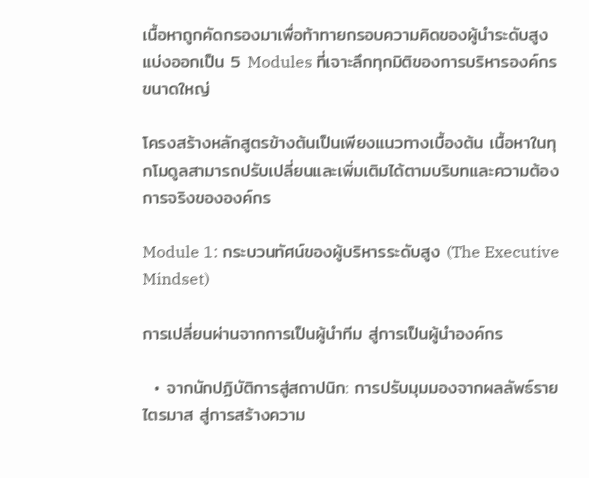เนื้อหาถูกคัดกรองมาเพื่อท้าทายกรอบความคิดของผู้นำระดับสูง แบ่งออกเป็น 5 Modules ที่เจาะลึกทุกมิติของการบริหารองค์กรขนาดใหญ่

โครงสร้างหลักสูตรข้างต้นเป็นเพียงแนวทางเบื้องต้น เนื้อหาในทุกโมดูลสามารถปรับเปลี่ยนและเพิ่มเติมได้ตามบริบทและความต้องการจริงขององค์กร

Module 1: กระบวนทัศน์ของผู้บริหารระดับสูง (The Executive Mindset)

การเปลี่ยนผ่านจากการเป็นผู้นำทีม สู่การเป็นผู้นำองค์กร

  • จากนักปฏิบัติการสู่สถาปนิก: การปรับมุมมองจากผลลัพธ์รายไตรมาส สู่การสร้างความ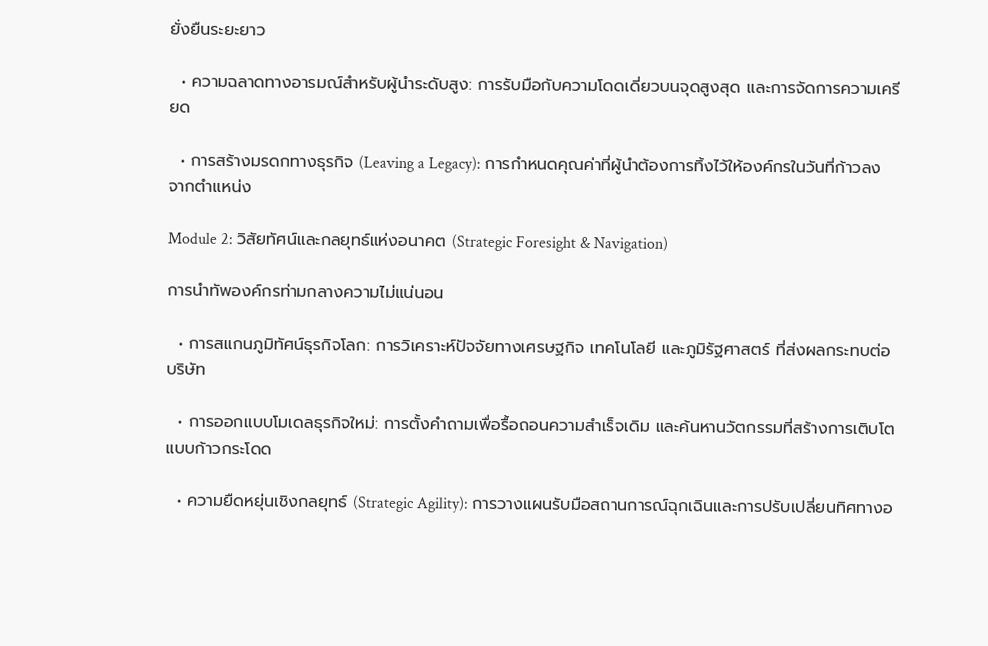ยั่งยืนระยะยาว

  • ความฉลาดทางอารมณ์สำหรับผู้นำระดับสูง: การรับมือกับความโดดเดี่ยวบนจุดสูงสุด และการจัดการความเครียด

  • การสร้างมรดกทางธุรกิจ (Leaving a Legacy): การกำหนดคุณค่าที่ผู้นำต้องการทิ้งไว้ให้องค์กรในวันที่ก้าวลงจากตำแหน่ง

Module 2: วิสัยทัศน์และกลยุทธ์แห่งอนาคต (Strategic Foresight & Navigation)

การนำทัพองค์กรท่ามกลางความไม่แน่นอน

  • การสแกนภูมิทัศน์ธุรกิจโลก: การวิเคราะห์ปัจจัยทางเศรษฐกิจ เทคโนโลยี และภูมิรัฐศาสตร์ ที่ส่งผลกระทบต่อบริษัท

  • การออกแบบโมเดลธุรกิจใหม่: การตั้งคำถามเพื่อรื้อถอนความสำเร็จเดิม และค้นหานวัตกรรมที่สร้างการเติบโตแบบก้าวกระโดด

  • ความยืดหยุ่นเชิงกลยุทธ์ (Strategic Agility): การวางแผนรับมือสถานการณ์ฉุกเฉินและการปรับเปลี่ยนทิศทางอ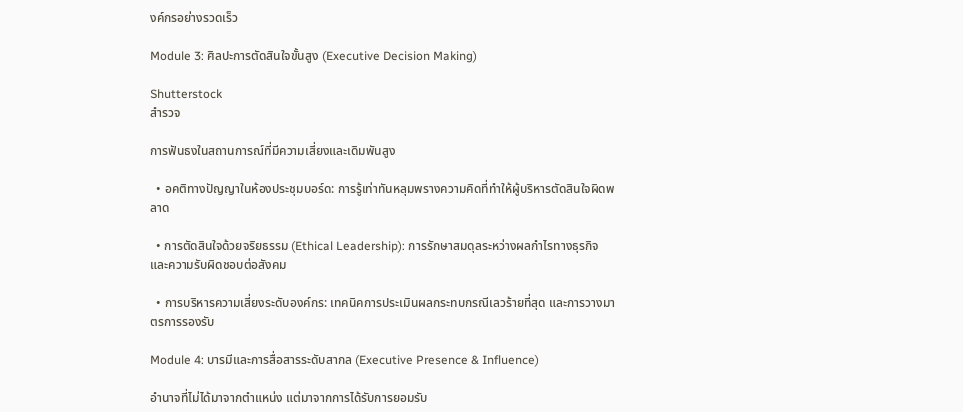งค์กรอย่างรวดเร็ว

Module 3: ศิลปะการตัดสินใจขั้นสูง (Executive Decision Making)

Shutterstock
สำรวจ

การฟันธงในสถานการณ์ที่มีความเสี่ยงและเดิมพันสูง

  • อคติทางปัญญาในห้องประชุมบอร์ด: การรู้เท่าทันหลุมพรางความคิดที่ทำให้ผู้บริหารตัดสินใจผิดพลาด

  • การตัดสินใจด้วยจริยธรรม (Ethical Leadership): การรักษาสมดุลระหว่างผลกำไรทางธุรกิจและความรับผิดชอบต่อสังคม

  • การบริหารความเสี่ยงระดับองค์กร: เทคนิคการประเมินผลกระทบกรณีเลวร้ายที่สุด และการวางมาตรการรองรับ

Module 4: บารมีและการสื่อสารระดับสากล (Executive Presence & Influence)

อำนาจที่ไม่ได้มาจากตำแหน่ง แต่มาจากการได้รับการยอมรับ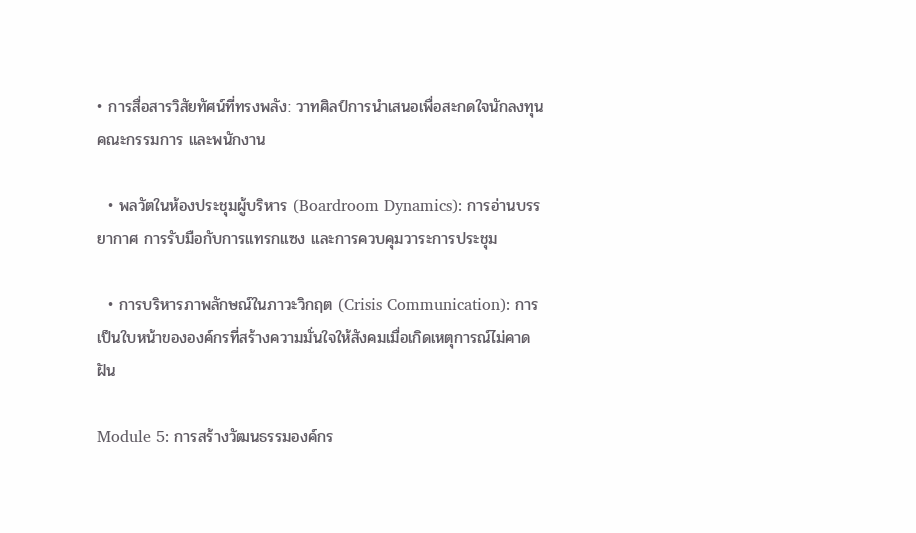• การสื่อสารวิสัยทัศน์ที่ทรงพลัง: วาทศิลป์การนำเสนอเพื่อสะกดใจนักลงทุน คณะกรรมการ และพนักงาน

  • พลวัตในห้องประชุมผู้บริหาร (Boardroom Dynamics): การอ่านบรรยากาศ การรับมือกับการแทรกแซง และการควบคุมวาระการประชุม

  • การบริหารภาพลักษณ์ในภาวะวิกฤต (Crisis Communication): การเป็นใบหน้าขององค์กรที่สร้างความมั่นใจให้สังคมเมื่อเกิดเหตุการณ์ไม่คาดฝัน

Module 5: การสร้างวัฒนธรรมองค์กร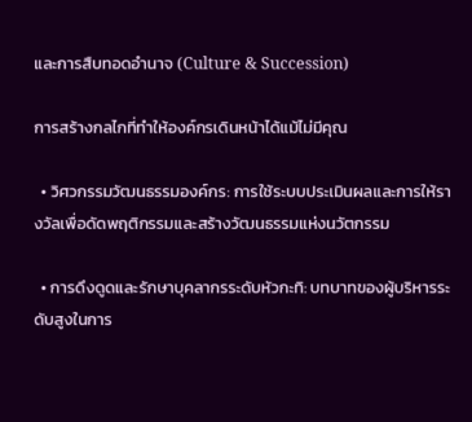และการสืบทอดอำนาจ (Culture & Succession)

การสร้างกลไกที่ทำให้องค์กรเดินหน้าได้แม้ไม่มีคุณ

  • วิศวกรรมวัฒนธรรมองค์กร: การใช้ระบบประเมินผลและการให้รางวัลเพื่อดัดพฤติกรรมและสร้างวัฒนธรรมแห่งนวัตกรรม

  • การดึงดูดและรักษาบุคลากรระดับหัวกะทิ: บทบาทของผู้บริหารระดับสูงในการ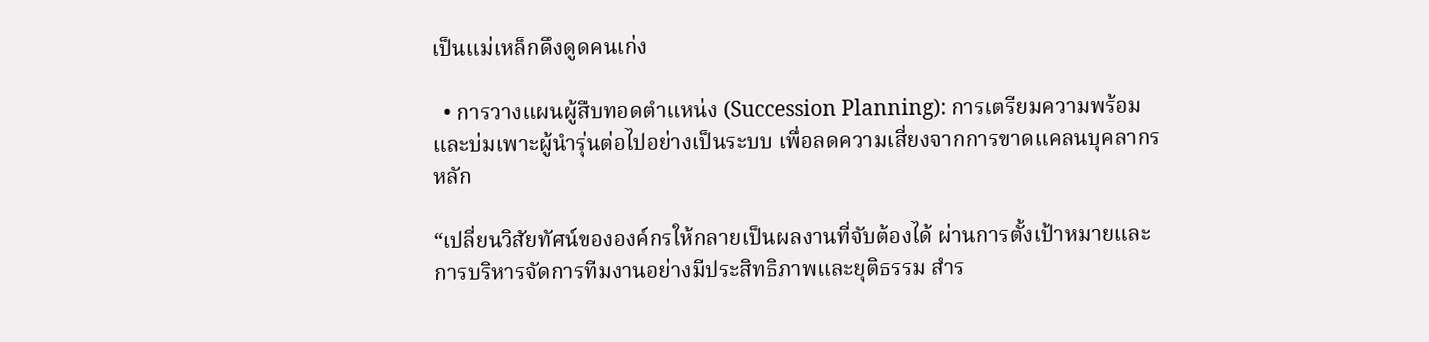เป็นแม่เหล็กดึงดูดคนเก่ง

  • การวางแผนผู้สืบทอดตำแหน่ง (Succession Planning): การเตรียมความพร้อมและบ่มเพาะผู้นำรุ่นต่อไปอย่างเป็นระบบ เพื่อลดความเสี่ยงจากการขาดแคลนบุคลากรหลัก

“เปลี่ยนวิสัยทัศน์ขององค์กรให้กลายเป็นผลงานที่จับต้องได้ ผ่านการตั้งเป้าหมายและการบริหารจัดการทีมงานอย่างมีประสิทธิภาพและยุติธรรม สำร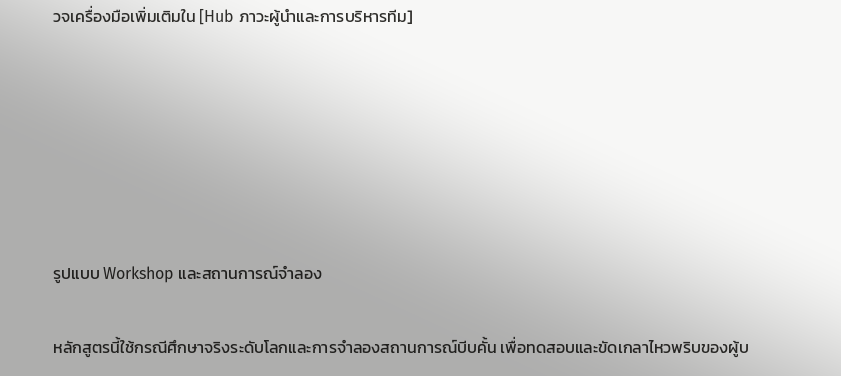วจเครื่องมือเพิ่มเติมใน [Hub ภาวะผู้นำและการบริหารทีม]






รูปแบบ Workshop และสถานการณ์จำลอง

หลักสูตรนี้ใช้กรณีศึกษาจริงระดับโลกและการจำลองสถานการณ์บีบคั้น เพื่อทดสอบและขัดเกลาไหวพริบของผู้บ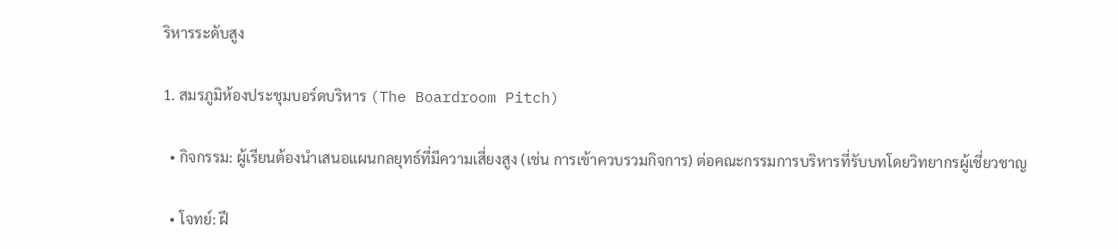ริหารระดับสูง

1. สมรภูมิห้องประชุมบอร์ดบริหาร (The Boardroom Pitch)

  • กิจกรรม: ผู้เรียนต้องนำเสนอแผนกลยุทธ์ที่มีความเสี่ยงสูง (เช่น การเข้าควบรวมกิจการ) ต่อคณะกรรมการบริหารที่รับบทโดยวิทยากรผู้เชี่ยวชาญ

  • โจทย์: ฝึ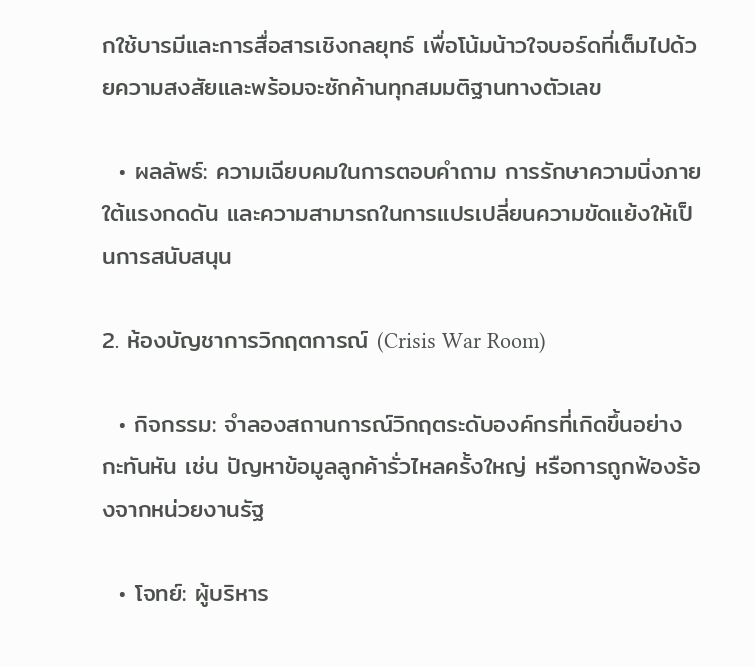กใช้บารมีและการสื่อสารเชิงกลยุทธ์ เพื่อโน้มน้าวใจบอร์ดที่เต็มไปด้วยความสงสัยและพร้อมจะซักค้านทุกสมมติฐานทางตัวเลข

  • ผลลัพธ์: ความเฉียบคมในการตอบคำถาม การรักษาความนิ่งภายใต้แรงกดดัน และความสามารถในการแปรเปลี่ยนความขัดแย้งให้เป็นการสนับสนุน

2. ห้องบัญชาการวิกฤตการณ์ (Crisis War Room)

  • กิจกรรม: จำลองสถานการณ์วิกฤตระดับองค์กรที่เกิดขึ้นอย่างกะทันหัน เช่น ปัญหาข้อมูลลูกค้ารั่วไหลครั้งใหญ่ หรือการถูกฟ้องร้องจากหน่วยงานรัฐ

  • โจทย์: ผู้บริหาร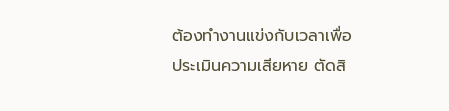ต้องทำงานแข่งกับเวลาเพื่อประเมินความเสียหาย ตัดสิ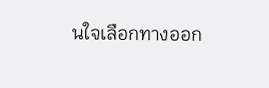นใจเลือกทางออก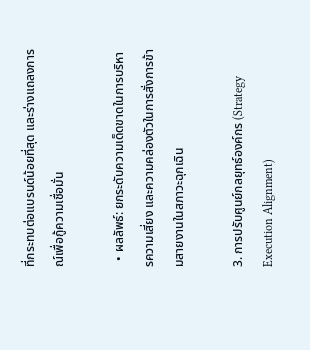ที่กระทบต่อแบรนด์น้อยที่สุด และร่างแถลงการณ์เพื่อกู้ความเชื่อมั่น

  • ผลลัพธ์: ยกระดับความเด็ดขาดในการบริหารความเสี่ยง และความคล่องตัวในการสั่งการข้ามสายงานในสภาวะฉุกเฉิน

3. การปรับศูนย์กลยุทธ์องค์กร (Strategy Execution Alignment)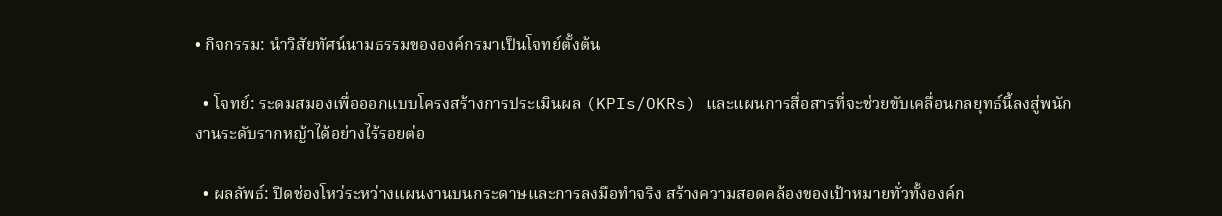• กิจกรรม: นำวิสัยทัศน์นามธรรมขององค์กรมาเป็นโจทย์ตั้งต้น

  • โจทย์: ระดมสมองเพื่อออกแบบโครงสร้างการประเมินผล (KPIs/OKRs) และแผนการสื่อสารที่จะช่วยขับเคลื่อนกลยุทธ์นี้ลงสู่พนักงานระดับรากหญ้าได้อย่างไร้รอยต่อ

  • ผลลัพธ์: ปิดช่องโหว่ระหว่างแผนงานบนกระดาษและการลงมือทำจริง สร้างความสอดคล้องของเป้าหมายทั่วทั้งองค์ก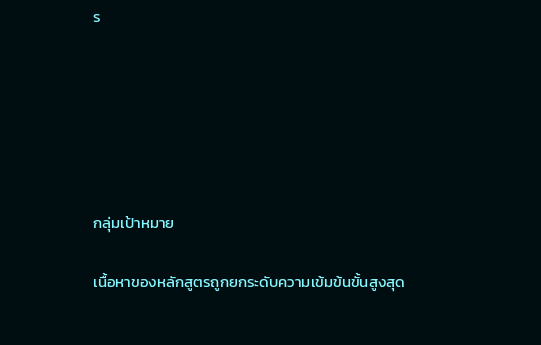ร






กลุ่มเป้าหมาย

เนื้อหาของหลักสูตรถูกยกระดับความเข้มข้นขั้นสูงสุด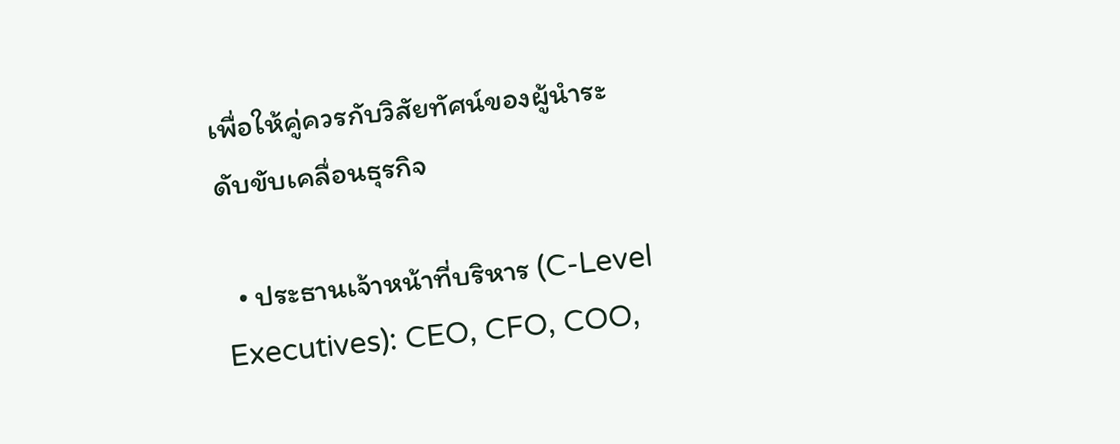เพื่อให้คู่ควรกับวิสัยทัศน์ของผู้นำระดับขับเคลื่อนธุรกิจ

  • ประธานเจ้าหน้าที่บริหาร (C-Level Executives): CEO, CFO, COO,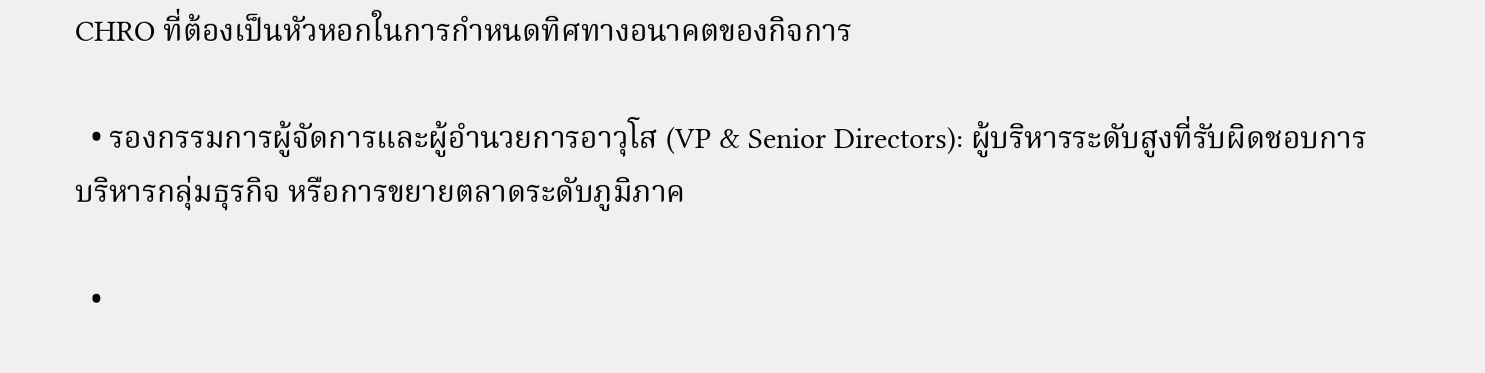CHRO ที่ต้องเป็นหัวหอกในการกำหนดทิศทางอนาคตของกิจการ

  • รองกรรมการผู้จัดการและผู้อำนวยการอาวุโส (VP & Senior Directors): ผู้บริหารระดับสูงที่รับผิดชอบการบริหารกลุ่มธุรกิจ หรือการขยายตลาดระดับภูมิภาค

  •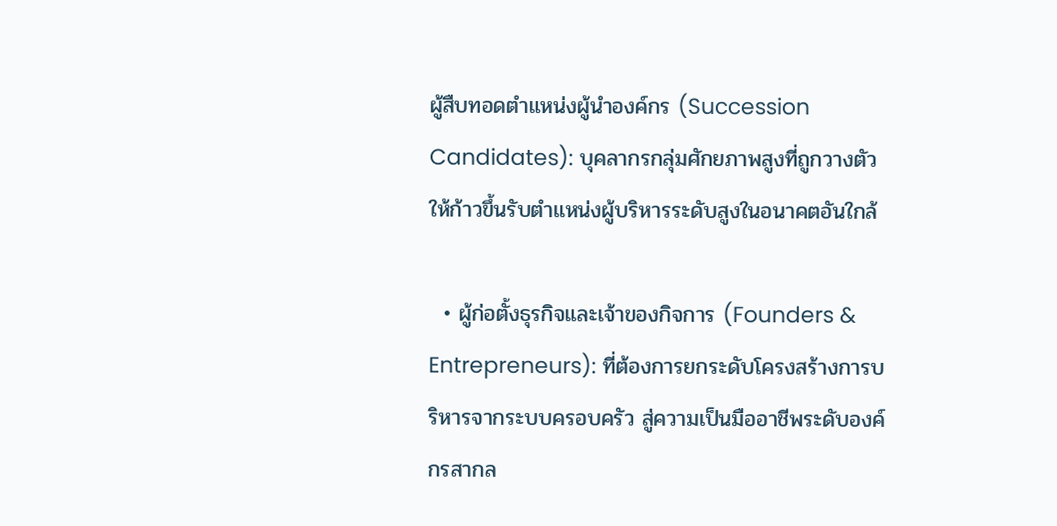ผู้สืบทอดตำแหน่งผู้นำองค์กร (Succession Candidates): บุคลากรกลุ่มศักยภาพสูงที่ถูกวางตัวให้ก้าวขึ้นรับตำแหน่งผู้บริหารระดับสูงในอนาคตอันใกล้

  • ผู้ก่อตั้งธุรกิจและเจ้าของกิจการ (Founders & Entrepreneurs): ที่ต้องการยกระดับโครงสร้างการบริหารจากระบบครอบครัว สู่ความเป็นมืออาชีพระดับองค์กรสากล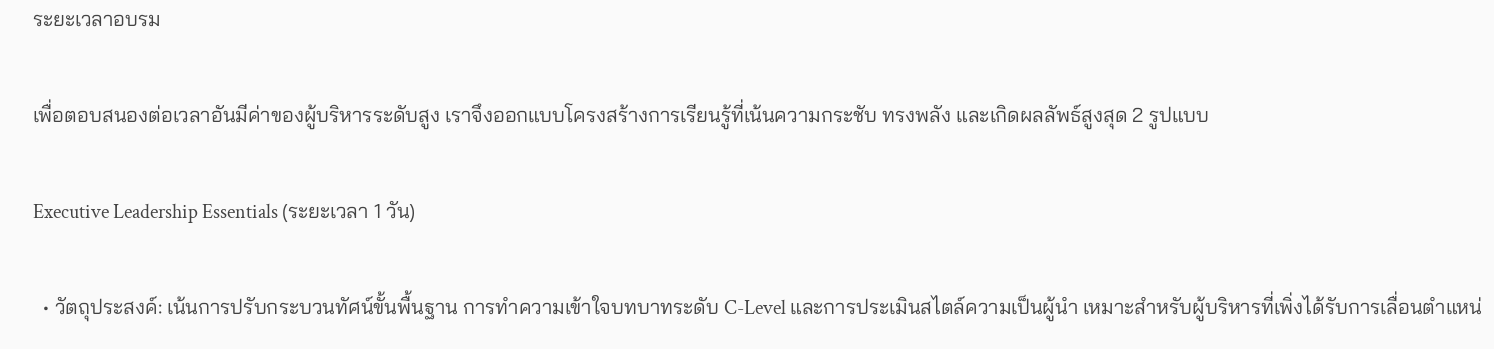ระยะเวลาอบรม

เพื่อตอบสนองต่อเวลาอันมีค่าของผู้บริหารระดับสูง เราจึงออกแบบโครงสร้างการเรียนรู้ที่เน้นความกระชับ ทรงพลัง และเกิดผลลัพธ์สูงสุด 2 รูปแบบ

Executive Leadership Essentials (ระยะเวลา 1 วัน)

  • วัตถุประสงค์: เน้นการปรับกระบวนทัศน์ขั้นพื้นฐาน การทำความเข้าใจบทบาทระดับ C-Level และการประเมินสไตล์ความเป็นผู้นำ เหมาะสำหรับผู้บริหารที่เพิ่งได้รับการเลื่อนตำแหน่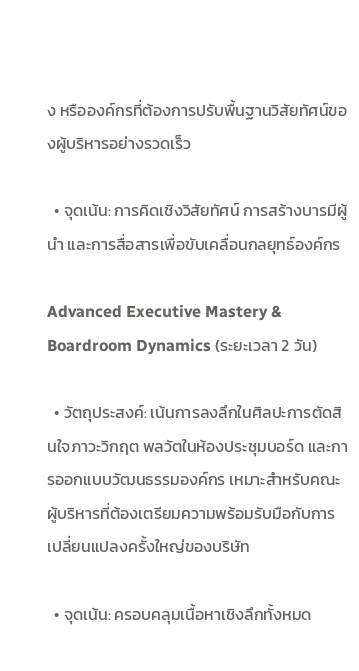ง หรือองค์กรที่ต้องการปรับพื้นฐานวิสัยทัศน์ของผู้บริหารอย่างรวดเร็ว

  • จุดเน้น: การคิดเชิงวิสัยทัศน์ การสร้างบารมีผู้นำ และการสื่อสารเพื่อขับเคลื่อนกลยุทธ์องค์กร

Advanced Executive Mastery & Boardroom Dynamics (ระยะเวลา 2 วัน)

  • วัตถุประสงค์: เน้นการลงลึกในศิลปะการตัดสินใจภาวะวิกฤต พลวัตในห้องประชุมบอร์ด และการออกแบบวัฒนธรรมองค์กร เหมาะสำหรับคณะผู้บริหารที่ต้องเตรียมความพร้อมรับมือกับการเปลี่ยนแปลงครั้งใหญ่ของบริษัท

  • จุดเน้น: ครอบคลุมเนื้อหาเชิงลึกทั้งหมด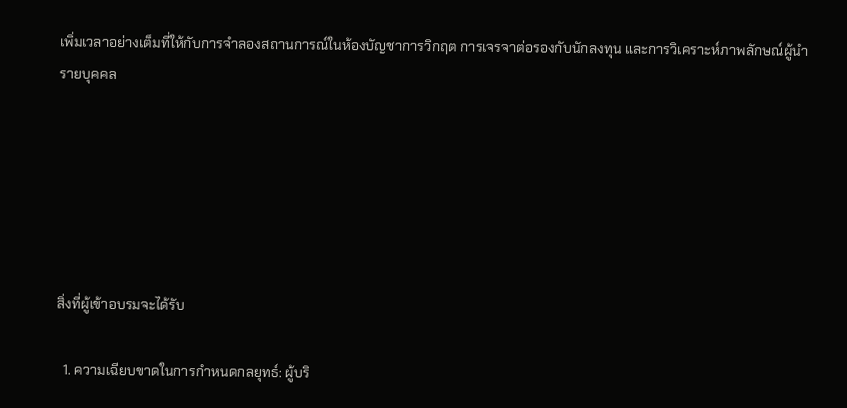เพิ่มเวลาอย่างเต็มที่ให้กับการจำลองสถานการณ์ในห้องบัญชาการวิกฤต การเจรจาต่อรองกับนักลงทุน และการวิเคราะห์ภาพลักษณ์ผู้นำรายบุคคล






สิ่งที่ผู้เข้าอบรมจะได้รับ

  1. ความเฉียบขาดในการกำหนดกลยุทธ์: ผู้บริ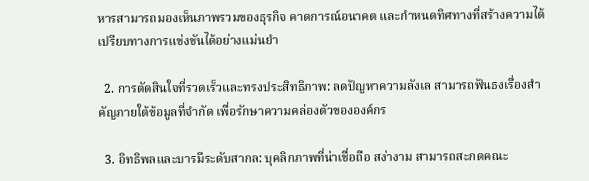หารสามารถมองเห็นภาพรวมของธุรกิจ คาดการณ์อนาคต และกำหนดทิศทางที่สร้างความได้เปรียบทางการแข่งขันได้อย่างแม่นยำ

  2. การตัดสินใจที่รวดเร็วและทรงประสิทธิภาพ: ลดปัญหาความลังเล สามารถฟันธงเรื่องสำคัญภายใต้ข้อมูลที่จำกัด เพื่อรักษาความคล่องตัวขององค์กร

  3. อิทธิพลและบารมีระดับสากล: บุคลิกภาพที่น่าเชื่อถือ สง่างาม สามารถสะกดคณะ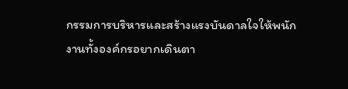กรรมการบริหารและสร้างแรงบันดาลใจให้พนักงานทั้งองค์กรอยากเดินตา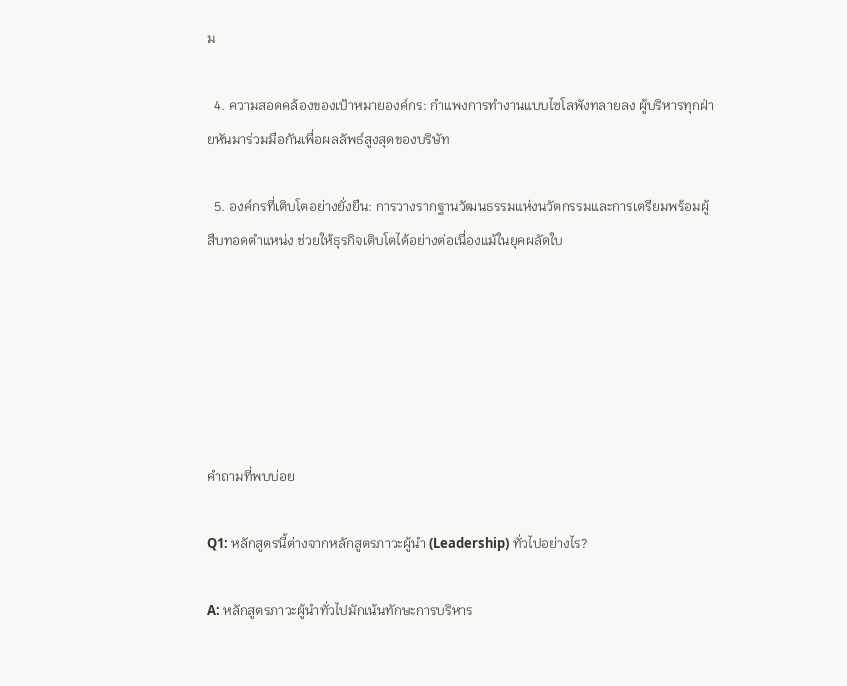ม

  4. ความสอดคล้องของเป้าหมายองค์กร: กำแพงการทำงานแบบไซโลพังทลายลง ผู้บริหารทุกฝ่ายหันมาร่วมมือกันเพื่อผลลัพธ์สูงสุดของบริษัท

  5. องค์กรที่เติบโตอย่างยั่งยืน: การวางรากฐานวัฒนธรรมแห่งนวัตกรรมและการเตรียมพร้อมผู้สืบทอดตำแหน่ง ช่วยให้ธุรกิจเติบโตได้อย่างต่อเนื่องแม้ในยุคผลัดใบ






คำถามที่พบบ่อย

Q1: หลักสูตรนี้ต่างจากหลักสูตรภาวะผู้นำ (Leadership) ทั่วไปอย่างไร?

A: หลักสูตรภาวะผู้นำทั่วไปมักเน้นทักษะการบริหาร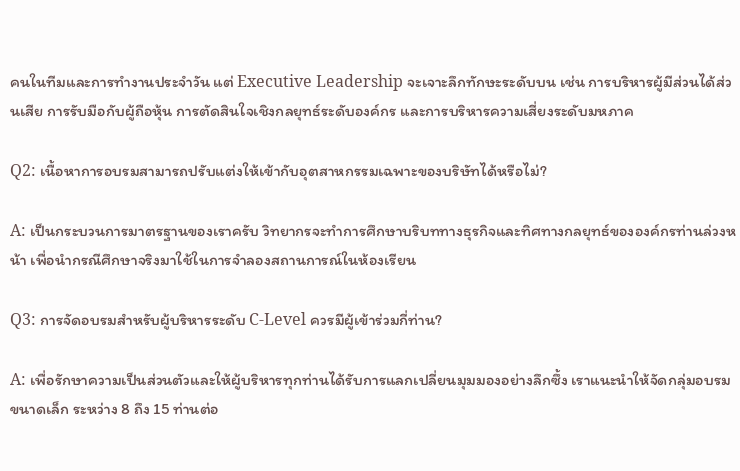คนในทีมและการทำงานประจำวัน แต่ Executive Leadership จะเจาะลึกทักษะระดับบน เช่น การบริหารผู้มีส่วนได้ส่วนเสีย การรับมือกับผู้ถือหุ้น การตัดสินใจเชิงกลยุทธ์ระดับองค์กร และการบริหารความเสี่ยงระดับมหภาค

Q2: เนื้อหาการอบรมสามารถปรับแต่งให้เข้ากับอุตสาหกรรมเฉพาะของบริษัทได้หรือไม่?

A: เป็นกระบวนการมาตรฐานของเราครับ วิทยากรจะทำการศึกษาบริบททางธุรกิจและทิศทางกลยุทธ์ขององค์กรท่านล่วงหน้า เพื่อนำกรณีศึกษาจริงมาใช้ในการจำลองสถานการณ์ในห้องเรียน

Q3: การจัดอบรมสำหรับผู้บริหารระดับ C-Level ควรมีผู้เข้าร่วมกี่ท่าน?

A: เพื่อรักษาความเป็นส่วนตัวและให้ผู้บริหารทุกท่านได้รับการแลกเปลี่ยนมุมมองอย่างลึกซึ้ง เราแนะนำให้จัดกลุ่มอบรมขนาดเล็ก ระหว่าง 8 ถึง 15 ท่านต่อ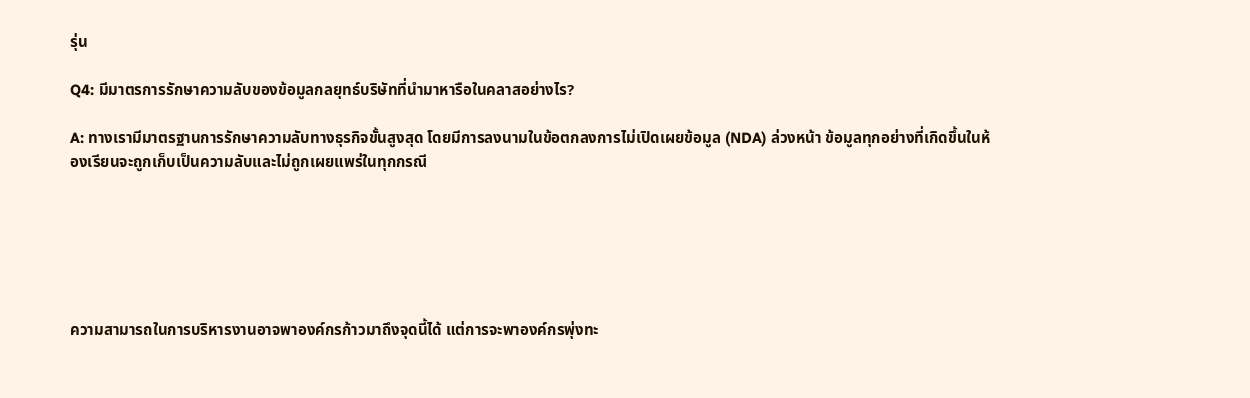รุ่น

Q4: มีมาตรการรักษาความลับของข้อมูลกลยุทธ์บริษัทที่นำมาหารือในคลาสอย่างไร?

A: ทางเรามีมาตรฐานการรักษาความลับทางธุรกิจขั้นสูงสุด โดยมีการลงนามในข้อตกลงการไม่เปิดเผยข้อมูล (NDA) ล่วงหน้า ข้อมูลทุกอย่างที่เกิดขึ้นในห้องเรียนจะถูกเก็บเป็นความลับและไม่ถูกเผยแพร่ในทุกกรณี






ความสามารถในการบริหารงานอาจพาองค์กรก้าวมาถึงจุดนี้ได้ แต่การจะพาองค์กรพุ่งทะ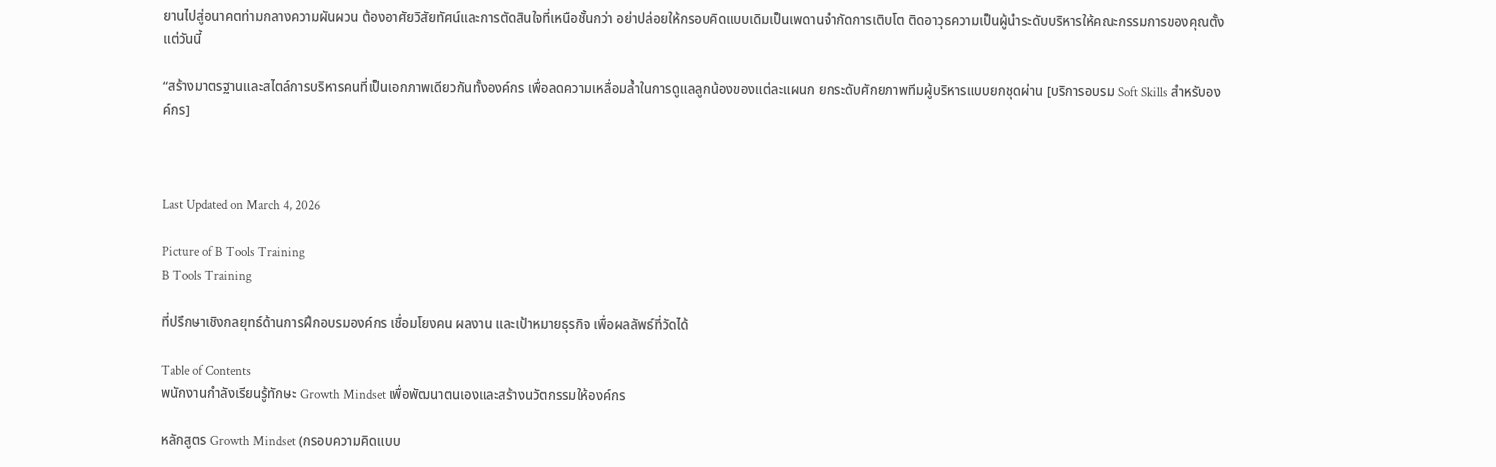ยานไปสู่อนาคตท่ามกลางความผันผวน ต้องอาศัยวิสัยทัศน์และการตัดสินใจที่เหนือชั้นกว่า อย่าปล่อยให้กรอบคิดแบบเดิมเป็นเพดานจำกัดการเติบโต ติดอาวุธความเป็นผู้นำระดับบริหารให้คณะกรรมการของคุณตั้งแต่วันนี้

“สร้างมาตรฐานและสไตล์การบริหารคนที่เป็นเอกภาพเดียวกันทั้งองค์กร เพื่อลดความเหลื่อมล้ำในการดูแลลูกน้องของแต่ละแผนก ยกระดับศักยภาพทีมผู้บริหารแบบยกชุดผ่าน [บริการอบรม Soft Skills สำหรับองค์กร]



Last Updated on March 4, 2026

Picture of B Tools Training
B Tools Training

ที่ปรึกษาเชิงกลยุทธ์ด้านการฝึกอบรมองค์กร เชื่อมโยงคน ผลงาน และเป้าหมายธุรกิจ เพื่อผลลัพธ์ที่วัดได้

Table of Contents
พนักงานกำลังเรียนรู้ทักษะ Growth Mindset เพื่อพัฒนาตนเองและสร้างนวัตกรรมให้องค์กร

หลักสูตร Growth Mindset (กรอบความคิดแบบ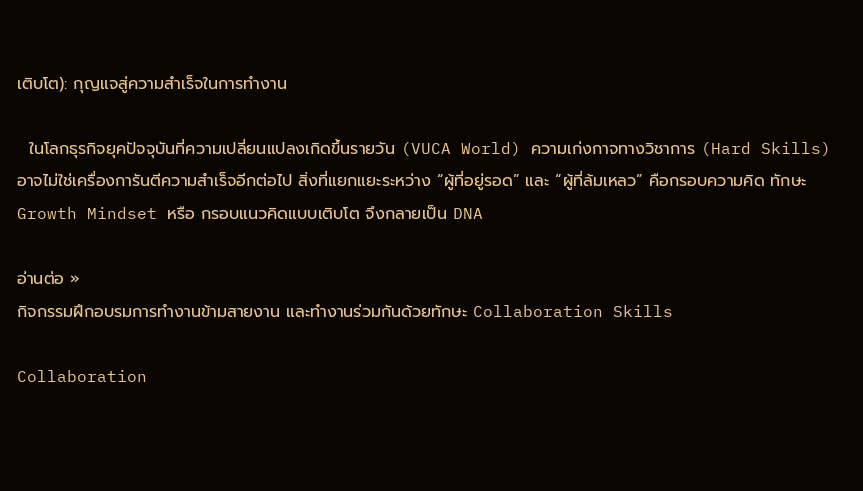เติบโต): กุญแจสู่ความสำเร็จในการทำงาน

  ในโลกธุรกิจยุคปัจจุบันที่ความเปลี่ยนแปลงเกิดขึ้นรายวัน (VUCA World) ความเก่งกาจทางวิชาการ (Hard Skills) อาจไม่ใช่เครื่องการันตีความสำเร็จอีกต่อไป สิ่งที่แยกแยะระหว่าง “ผู้ที่อยู่รอด” และ “ผู้ที่ล้มเหลว” คือกรอบความคิด ทักษะ Growth Mindset หรือ กรอบแนวคิดแบบเติบโต จึงกลายเป็น DNA

อ่านต่อ »
กิจกรรมฝึกอบรมการทำงานข้ามสายงาน และทำงานร่วมกันด้วยทักษะ Collaboration Skills

Collaboration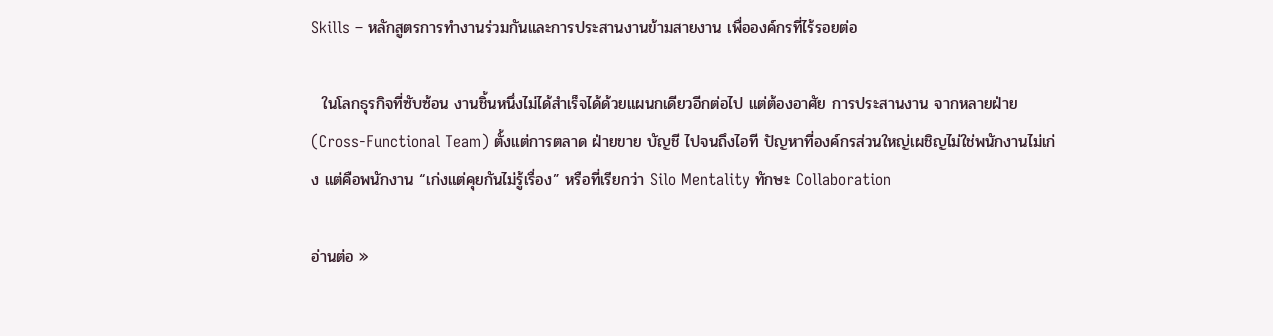Skills – หลักสูตรการทำงานร่วมกันและการประสานงานข้ามสายงาน เพื่อองค์กรที่ไร้รอยต่อ

  ในโลกธุรกิจที่ซับซ้อน งานชิ้นหนึ่งไม่ได้สำเร็จได้ด้วยแผนกเดียวอีกต่อไป แต่ต้องอาศัย การประสานงาน จากหลายฝ่าย (Cross-Functional Team) ตั้งแต่การตลาด ฝ่ายขาย บัญชี ไปจนถึงไอที ปัญหาที่องค์กรส่วนใหญ่เผชิญไม่ใช่พนักงานไม่เก่ง แต่คือพนักงาน “เก่งแต่คุยกันไม่รู้เรื่อง” หรือที่เรียกว่า Silo Mentality ทักษะ Collaboration

อ่านต่อ »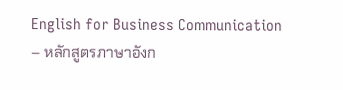English for Business Communication – หลักสูตรภาษาอังก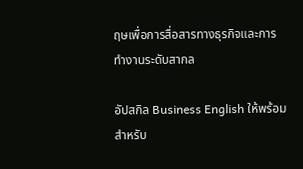ฤษเพื่อการสื่อสารทางธุรกิจและการทำงานระดับสากล

อัปสกิล Business English ให้พร้อมสำหรับ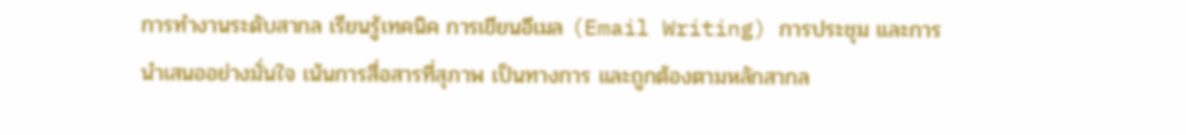การทำงานระดับสากล เรียนรู้เทคนิค การเขียนอีเมล (Email Writing) การประชุม และการนำเสนออย่างมั่นใจ เน้นการสื่อสารที่สุภาพ เป็นทางการ และถูกต้องตามหลักสากล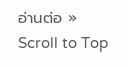อ่านต่อ »
Scroll to Top